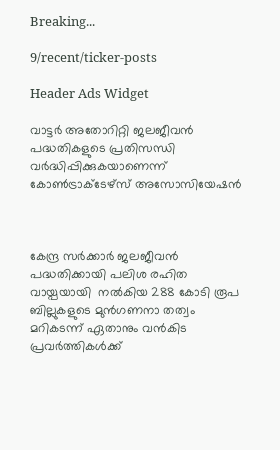Breaking...

9/recent/ticker-posts

Header Ads Widget

വാട്ടര്‍ അതോറിറ്റി ജലജീവന്‍ പദ്ധതികളുടെ പ്രതിസന്ധി വര്‍ദ്ധിപ്പിക്കുകയാണെന്ന് കോണ്‍ട്രാക്ടേഴ്‌സ് അസോസിയേഷന്‍



കേന്ദ്ര സര്‍ക്കാര്‍ ജലജീവന്‍ പദ്ധതിക്കായി പലിശ രഹിത വായ്പയായി  നല്‍കിയ 288 കോടി രൂപ ബില്ലുകളുടെ മുന്‍ഗണനാ തത്വം മറികടന്ന് ഏതാനും വന്‍കിട പ്രവര്‍ത്തികള്‍ക്ക്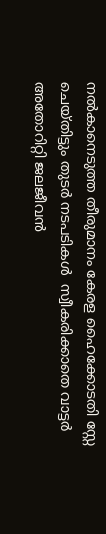നല്‍കാനെടുത്ത തീരുമാനം കേരള ഹൈക്കോടതി സ്റ്റേ ചെയ്തിട്ടും തുടര്‍ നടപടികള്‍  സ്വീകരിക്കാതെ വാട്ടര്‍ അതോറിറ്റി ജലജീവന്‍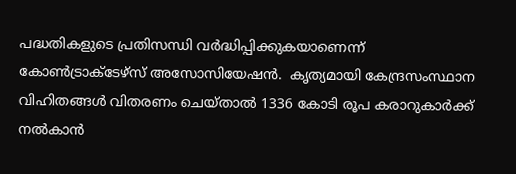പദ്ധതികളുടെ പ്രതിസന്ധി വര്‍ദ്ധിപ്പിക്കുകയാണെന്ന് കോണ്‍ട്രാക്ടേഴ്‌സ് അസോസിയേഷന്‍.  കൃത്യമായി കേന്ദ്രസംസ്ഥാന വിഹിതങ്ങള്‍ വിതരണം ചെയ്താല്‍ 1336 കോടി രൂപ കരാറുകാര്‍ക്ക് നല്‍കാന്‍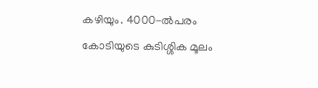കഴിയും. 4000-ല്‍പരം കോടിയുടെ കുടിശ്ശിക മൂലം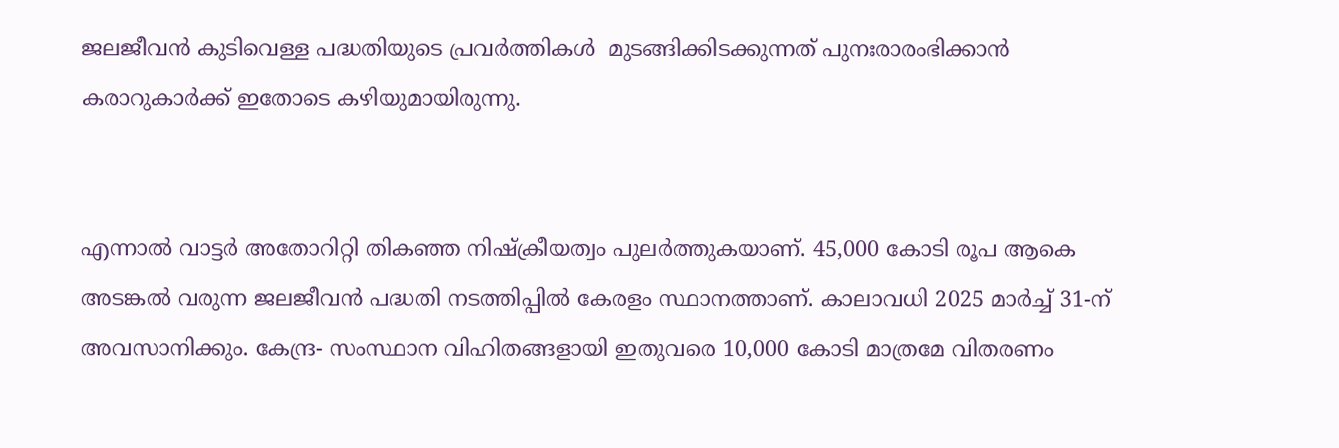ജലജീവന്‍ കുടിവെള്ള പദ്ധതിയുടെ പ്രവര്‍ത്തികള്‍  മുടങ്ങിക്കിടക്കുന്നത് പുനഃരാരംഭിക്കാന്‍  കരാറുകാര്‍ക്ക് ഇതോടെ കഴിയുമായിരുന്നു.


എന്നാല്‍ വാട്ടര്‍ അതോറിറ്റി തികഞ്ഞ നിഷ്‌ക്രീയത്വം പുലര്‍ത്തുകയാണ്. 45,000 കോടി രൂപ ആകെ അടങ്കല്‍ വരുന്ന ജലജീവന്‍ പദ്ധതി നടത്തിപ്പില്‍ കേരളം സ്ഥാനത്താണ്. കാലാവധി 2025 മാര്‍ച്ച് 31-ന് അവസാനിക്കും. കേന്ദ്ര- സംസ്ഥാന വിഹിതങ്ങളായി ഇതുവരെ 10,000 കോടി മാത്രമേ വിതരണം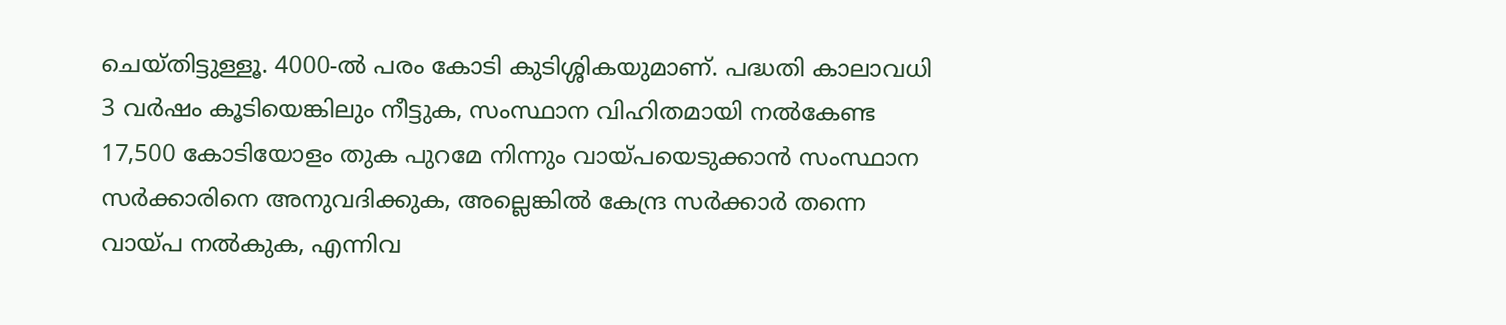ചെയ്തിട്ടുള്ളൂ. 4000-ല്‍ പരം കോടി കുടിശ്ശികയുമാണ്. പദ്ധതി കാലാവധി 3 വര്‍ഷം കൂടിയെങ്കിലും നീട്ടുക, സംസ്ഥാന വിഹിതമായി നല്‍കേണ്ട 17,500 കോടിയോളം തുക പുറമേ നിന്നും വായ്പയെടുക്കാന്‍ സംസ്ഥാന സര്‍ക്കാരിനെ അനുവദിക്കുക, അല്ലെങ്കില്‍ കേന്ദ്ര സര്‍ക്കാര്‍ തന്നെ വായ്പ നല്‍കുക, എന്നിവ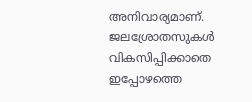അനിവാര്യമാണ്. ജലശ്രോതസുകള്‍ വികസിപ്പിക്കാതെ ഇപ്പോഴത്തെ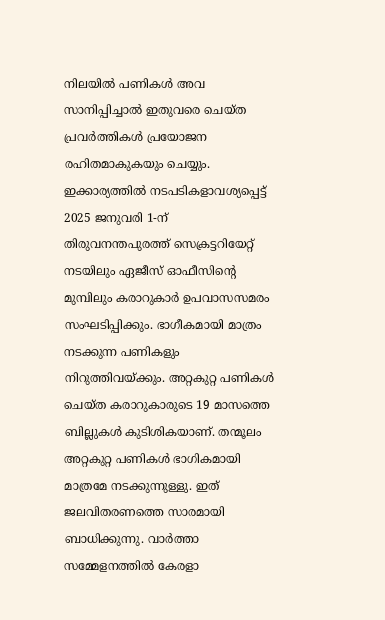നിലയില്‍ പണികള്‍ അവ സാനിപ്പിച്ചാല്‍ ഇതുവരെ ചെയ്ത പ്രവര്‍ത്തികള്‍ പ്രയോജന രഹിതമാകുകയും ചെയ്യും. ഇക്കാര്യത്തില്‍ നടപടികളാവശ്യപ്പെട്ട് 2025 ജനുവരി 1-ന് തിരുവനന്തപുരത്ത് സെക്രട്ടറിയേറ്റ് നടയിലും ഏജീസ് ഓഫീസിന്റെ മുമ്പിലും കരാറുകാര്‍ ഉപവാസസമരം സംഘടിപ്പിക്കും. ഭാഗീകമായി മാത്രം നടക്കുന്ന പണികളും നിറുത്തിവയ്ക്കും. അറ്റകുറ്റ പണികള്‍ ചെയ്ത കരാറുകാരുടെ 19 മാസത്തെ ബില്ലുകള്‍ കുടിശികയാണ്. തന്മൂലം അറ്റകുറ്റ പണികള്‍ ഭാഗികമായി മാത്രമേ നടക്കുന്നുള്ളു. ഇത് ജലവിതരണത്തെ സാരമായി ബാധിക്കുന്നു. വാര്‍ത്താ സമ്മേളനത്തില്‍ കേരളാ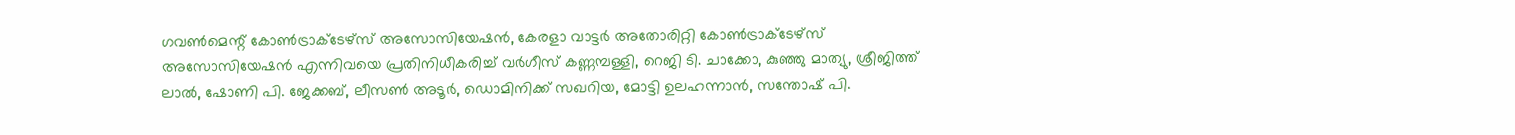ഗവണ്‍മെന്റ് കോണ്‍ട്രാക്ടേഴ്‌സ് അസോസിയേഷന്‍, കേരളാ വാട്ടര്‍ അതോരിറ്റി കോണ്‍ട്രാക്ടേഴ്‌സ് അസോസിയേഷന്‍ എന്നിവയെ പ്രതിനിധീകരിച്ച് വര്‍ഗീസ് കണ്ണമ്പള്ളി, റെജി ടി. ചാക്കോ, കുഞ്ഞു മാത്യു, ശ്രീജിത്ത് ലാല്‍, ഷോണി പി. ജേക്കബ്, ലീസണ്‍ അടൂര്‍, ഡൊമിനിക്ക് സഖറിയ, മോട്ടി ഉലഹന്നാന്‍, സന്തോഷ് പി.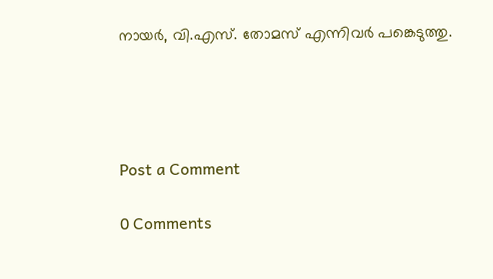നായര്‍, വി.എസ്. തോമസ് എന്നിവര്‍ പങ്കെടുത്തു.




Post a Comment

0 Comments